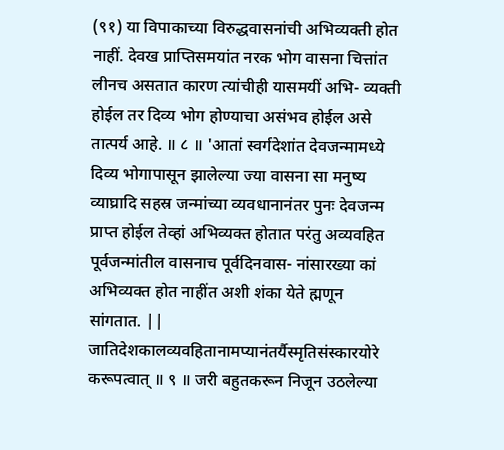(९१) या विपाकाच्या विरुद्धवासनांची अभिव्यक्ती होत नाहीं. देवख प्राप्तिसमयांत नरक भोग वासना चित्तांत लीनच असतात कारण त्यांचीही यासमयीं अभि- व्यक्ती होईल तर दिव्य भोग होण्याचा असंभव होईल असे तात्पर्य आहे. ॥ ८ ॥ 'आतां स्वर्गदेशांत देवजन्मामध्ये दिव्य भोगापासून झालेल्या ज्या वासना सा मनुष्य व्याघ्रादि सहस्र जन्मांच्या व्यवधानानंतर पुनः देवजन्म प्राप्त होईल तेव्हां अभिव्यक्त होतात परंतु अव्यवहित पूर्वजन्मांतील वासनाच पूर्वदिनवास- नांसारख्या कां अभिव्यक्त होत नाहींत अशी शंका येते ह्मणून सांगतात. || जातिदेशकालव्यवहितानामप्यानंतर्यैस्मृतिसंस्कारयोरे करूपत्वात् ॥ ९ ॥ जरी बहुतकरून निजून उठलेल्या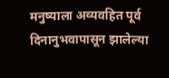मनुष्याला अव्यवहित पूर्व दिनानुभवापासून झालेल्या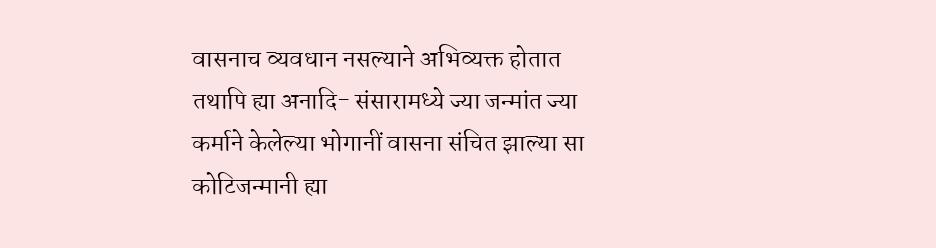वासनाच व्यवधान नसल्याने अभिव्यक्त होतात तथापि ह्या अनादि- संसारामध्ये ज्या जन्मांत ज्या कर्माने केलेल्या भोगानीं वासना संचित झाल्या सा कोटिजन्मानी ह्या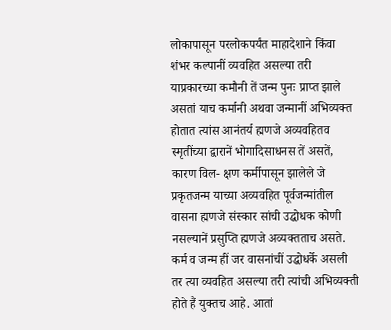लोकापासून परलोकपर्यंत माहादेशाने किंवा शंभर कल्पानीं व्यवहित असल्या तरी याप्रकारच्या कमौनी तें जन्म पुनः प्राप्त झाले असतां याच कर्मानी अथवा जन्मानीं अभिव्यक्त होतात त्यांस आनंतर्य ह्मणजे अव्यवहितव स्मृतींच्या द्वारानें भोगादिसाधनस तें असतें, कारण विल- क्षण कर्मीपासून झालेले जे प्रकृतजन्म याच्या अव्यवहित पूर्वजन्मांतील वासना ह्मणजे संस्कार सांची उद्घोधक कोणी नसल्यानें प्रसुप्ति ह्मणजे अव्यक्तताच असते. कर्म व जन्म हीं जर वासनांचीं उद्धोधर्के असली तर त्या व्यवहित असल्या तरी त्यांची अभिव्यक्ती होते हैं युक्तच आहे. आतां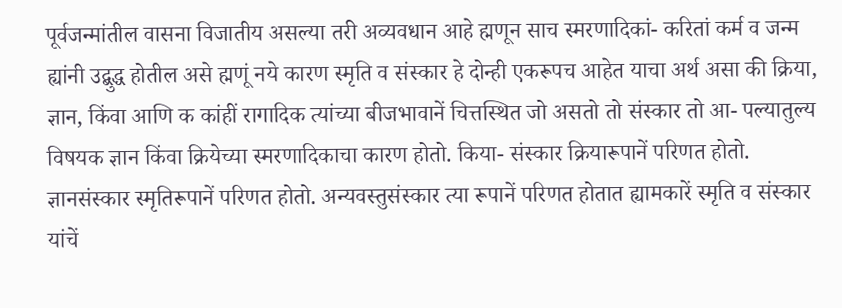पूर्वजन्मांतील वासना विजातीय असल्या तरी अव्यवधान आहे ह्मणून साच स्मरणादिकां- करितां कर्म व जन्म ह्यांनी उद्बुद्ध होतील असे ह्मणूं नये कारण स्मृति व संस्कार हे दोन्ही एकरूपच आहेत याचा अर्थ असा की क्रिया, ज्ञान, किंवा आणि क कांहीं रागादिक त्यांच्या बीजभावानें चित्तस्थित जो असतो तो संस्कार तो आ- पल्यातुल्य विषयक ज्ञान किंवा क्रियेच्या स्मरणादिकाचा कारण होतो. किया- संस्कार क्रियारूपानें परिणत होतो. ज्ञानसंस्कार स्मृतिरूपानें परिणत होतो. अन्यवस्तुसंस्कार त्या रूपानें परिणत होतात ह्यामकारें स्मृति व संस्कार यांचें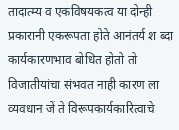तादात्म्य व एकविषयकत्व या दोन्ही प्रकारानी एकरूपता होते आनंतर्य श ब्दा कार्यकारणभाव बोधित होतो तो विजातीयांचा संभवत नाही कारण ला व्यवधान जें ते विरूपकार्यकारित्वाचे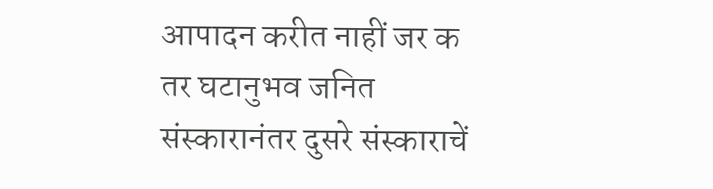आपादन करीत नाहीं जर क तर घटानुभव जनित संस्कारानंतर दुसरे संस्काराचें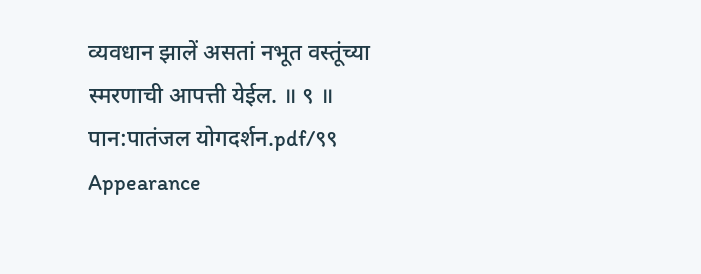व्यवधान झालें असतां नभूत वस्तूंच्या स्मरणाची आपत्ती येईल. ॥ ९ ॥
पान:पातंजल योगदर्शन.pdf/९९
Appearance